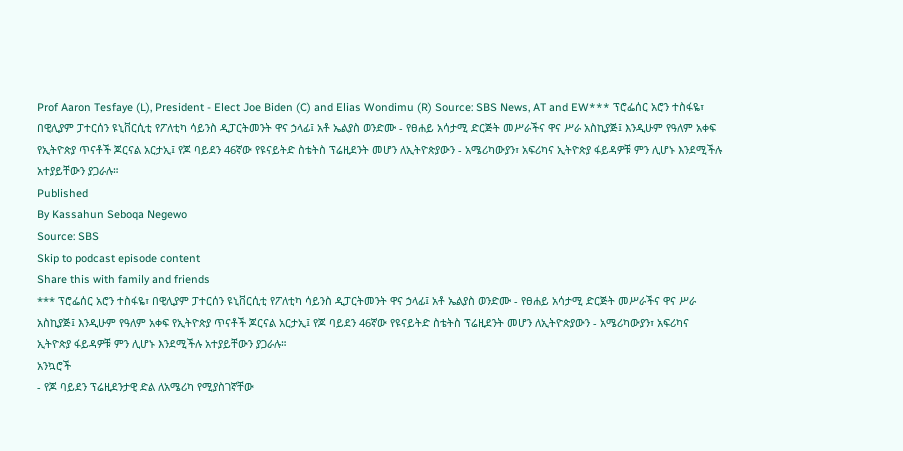Prof Aaron Tesfaye (L), President - Elect Joe Biden (C) and Elias Wondimu (R) Source: SBS News, AT and EW*** ፕሮፌሰር አሮን ተስፋዬ፣ በዊሊያም ፓተርሰን ዩኒቨርሲቲ የፖለቲካ ሳይንስ ዲፓርትመንት ዋና ኃላፊ፤ አቶ ኤልያስ ወንድሙ - የፀሐይ አሳታሚ ድርጅት መሥራችና ዋና ሥራ አስኪያጅ፤ እንዲሁም የዓለም አቀፍ የኢትዮጵያ ጥናቶች ጆርናል አርታኢ፤ የጆ ባይደን 46ኛው የዩናይትድ ስቴትስ ፕሬዚደንት መሆን ለኢትዮጵያውን - አሜሪካውያን፣ አፍሪካና ኢትዮጵያ ፋይዳዎቹ ምን ሊሆኑ እንደሚችሉ አተያይቸውን ያጋራሉ።
Published
By Kassahun Seboqa Negewo
Source: SBS
Skip to podcast episode content
Share this with family and friends
*** ፕሮፌሰር አሮን ተስፋዬ፣ በዊሊያም ፓተርሰን ዩኒቨርሲቲ የፖለቲካ ሳይንስ ዲፓርትመንት ዋና ኃላፊ፤ አቶ ኤልያስ ወንድሙ - የፀሐይ አሳታሚ ድርጅት መሥራችና ዋና ሥራ አስኪያጅ፤ እንዲሁም የዓለም አቀፍ የኢትዮጵያ ጥናቶች ጆርናል አርታኢ፤ የጆ ባይደን 46ኛው የዩናይትድ ስቴትስ ፕሬዚደንት መሆን ለኢትዮጵያውን - አሜሪካውያን፣ አፍሪካና ኢትዮጵያ ፋይዳዎቹ ምን ሊሆኑ እንደሚችሉ አተያይቸውን ያጋራሉ።
አንኳሮች
- የጆ ባይደን ፕሬዚደንታዊ ድል ለአሜሪካ የሚያስገኛቸው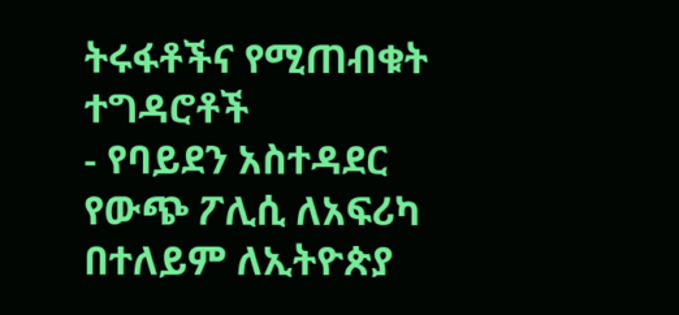ትሩፋቶችና የሚጠብቁት ተግዳሮቶች
- የባይደን አስተዳደር የውጭ ፖሊሲ ለአፍሪካ በተለይም ለኢትዮጵያ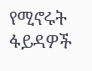የሚኖሩት ፋይዳዎች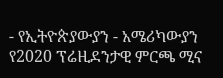- የኢትዮጵያውያን - አሜሪካውያን የ2020 ፕሬዚደንታዊ ምርጫ ሚና